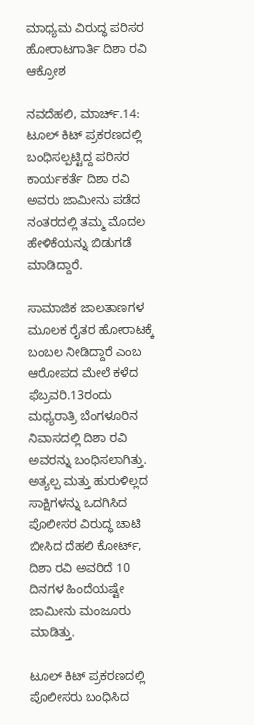ಮಾಧ್ಯಮ ವಿರುದ್ಧ ಪರಿಸರ ಹೋರಾಟಗಾರ್ತಿ ದಿಶಾ ರವಿ ಆಕ್ರೋಶ

ನವದೆಹಲಿ, ಮಾರ್ಚ್.14: ಟೂಲ್ ಕಿಟ್ ಪ್ರಕರಣದಲ್ಲಿ ಬಂಧಿಸಲ್ಪಟ್ಟಿದ್ದ ಪರಿಸರ ಕಾರ್ಯಕರ್ತೆ ದಿಶಾ ರವಿ ಅವರು ಜಾಮೀನು ಪಡೆದ ನಂತರದಲ್ಲಿ ತಮ್ಮ ಮೊದಲ ಹೇಳಿಕೆಯನ್ನು ಬಿಡುಗಡೆ ಮಾಡಿದ್ದಾರೆ.

ಸಾಮಾಜಿಕ ಜಾಲತಾಣಗಳ ಮೂಲಕ ರೈತರ ಹೋರಾಟಕ್ಕೆ ಬಂಬಲ ನೀಡಿದ್ದಾರೆ ಎಂಬ ಆರೋಪದ ಮೇಲೆ ಕಳೆದ ಫೆಬ್ರವರಿ.13ರಂದು ಮಧ್ಯರಾತ್ರಿ ಬೆಂಗಳೂರಿನ ನಿವಾಸದಲ್ಲಿ ದಿಶಾ ರವಿ ಅವರನ್ನು ಬಂಧಿಸಲಾಗಿತ್ತು. ಅತ್ಯಲ್ಪ ಮತ್ತು ಹುರುಳಿಲ್ಲದ ಸಾಕ್ಷಿಗಳನ್ನು ಒದಗಿಸಿದ ಪೊಲೀಸರ ವಿರುದ್ಧ ಚಾಟಿ ಬೀಸಿದ ದೆಹಲಿ ಕೋರ್ಟ್, ದಿಶಾ ರವಿ ಅವರಿದೆ 10 ದಿನಗಳ ಹಿಂದೆಯಷ್ಟೇ ಜಾಮೀನು ಮಂಜೂರು ಮಾಡಿತ್ತು.

ಟೂಲ್ ಕಿಟ್ ಪ್ರಕರಣದಲ್ಲಿ ಪೊಲೀಸರು ಬಂಧಿಸಿದ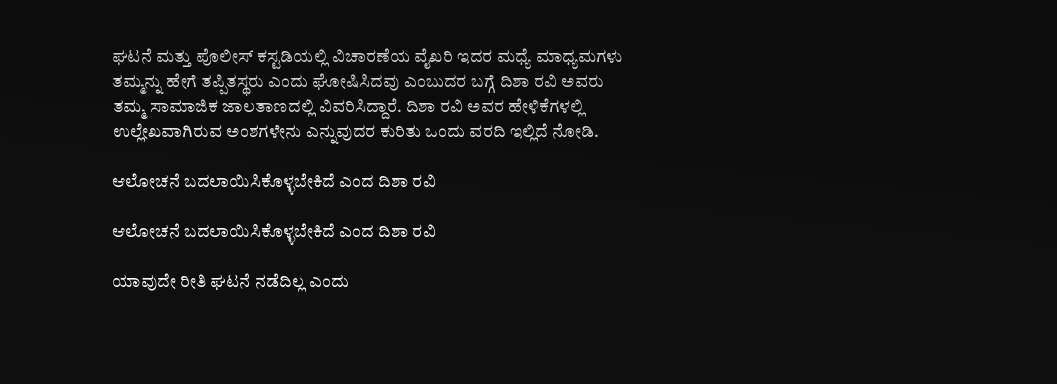ಘಟನೆ ಮತ್ತು ಪೊಲೀಸ್ ಕಸ್ಟಡಿಯಲ್ಲಿ ವಿಚಾರಣೆಯ ವೈಖರಿ ಇದರ ಮಧ್ಯೆ ಮಾಧ್ಯಮಗಳು ತಮ್ಮನ್ನು ಹೇಗೆ ತಪ್ಪಿತಸ್ಥರು ಎಂದು ಘೋಷಿಸಿದವು ಎಂಬುದರ ಬಗ್ಗೆ ದಿಶಾ ರವಿ ಅವರು ತಮ್ಮ ಸಾಮಾಜಿಕ ಜಾಲತಾಣದಲ್ಲಿ ವಿವರಿಸಿದ್ದಾರೆ. ದಿಶಾ ರವಿ ಅವರ ಹೇಳಿಕೆಗಳಲ್ಲಿ ಉಲ್ಲೇಖವಾಗಿರುವ ಅಂಶಗಳೇನು ಎನ್ನುವುದರ ಕುರಿತು ಒಂದು ವರದಿ ಇಲ್ಲಿದೆ ನೋಡಿ.

ಆಲೋಚನೆ ಬದಲಾಯಿಸಿಕೊಳ್ಳಬೇಕಿದೆ ಎಂದ ದಿಶಾ ರವಿ

ಆಲೋಚನೆ ಬದಲಾಯಿಸಿಕೊಳ್ಳಬೇಕಿದೆ ಎಂದ ದಿಶಾ ರವಿ

ಯಾವುದೇ ರೀತಿ ಘಟನೆ ನಡೆದಿಲ್ಲ ಎಂದು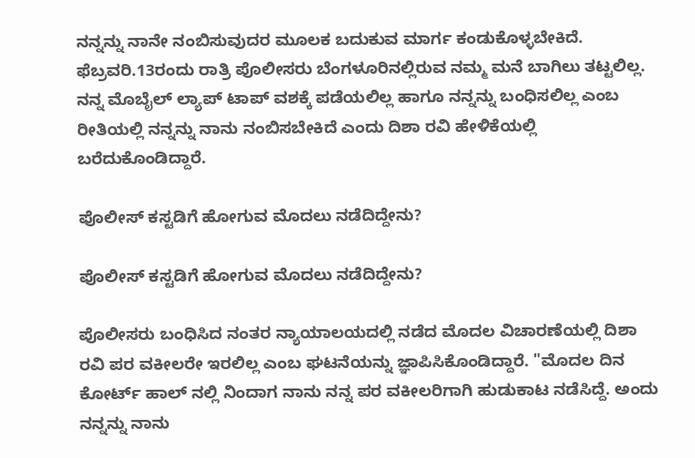ನನ್ನನ್ನು ನಾನೇ ನಂಬಿಸುವುದರ ಮೂಲಕ ಬದುಕುವ ಮಾರ್ಗ ಕಂಡುಕೊಳ್ಳಬೇಕಿದೆ. ಫೆಬ್ರವರಿ.13ರಂದು ರಾತ್ರಿ ಪೊಲೀಸರು ಬೆಂಗಳೂರಿನಲ್ಲಿರುವ ನಮ್ಮ ಮನೆ ಬಾಗಿಲು ತಟ್ಟಲಿಲ್ಲ. ನನ್ನ ಮೊಬೈಲ್ ಲ್ಯಾಪ್ ಟಾಪ್ ವಶಕ್ಕೆ ಪಡೆಯಲಿಲ್ಲ ಹಾಗೂ ನನ್ನನ್ನು ಬಂಧಿಸಲಿಲ್ಲ ಎಂಬ ರೀತಿಯಲ್ಲಿ ನನ್ನನ್ನು ನಾನು ನಂಬಿಸಬೇಕಿದೆ ಎಂದು ದಿಶಾ ರವಿ ಹೇಳಿಕೆಯಲ್ಲಿ ಬರೆದುಕೊಂಡಿದ್ದಾರೆ.

ಪೊಲೀಸ್ ಕಸ್ಟಡಿಗೆ ಹೋಗುವ ಮೊದಲು ನಡೆದಿದ್ದೇನು?

ಪೊಲೀಸ್ ಕಸ್ಟಡಿಗೆ ಹೋಗುವ ಮೊದಲು ನಡೆದಿದ್ದೇನು?

ಪೊಲೀಸರು ಬಂಧಿಸಿದ ನಂತರ ನ್ಯಾಯಾಲಯದಲ್ಲಿ ನಡೆದ ಮೊದಲ ವಿಚಾರಣೆಯಲ್ಲಿ ದಿಶಾ ರವಿ ಪರ ವಕೀಲರೇ ಇರಲಿಲ್ಲ ಎಂಬ ಘಟನೆಯನ್ನು ಜ್ಞಾಪಿಸಿಕೊಂಡಿದ್ದಾರೆ. "ಮೊದಲ ದಿನ ಕೋರ್ಟ್ ಹಾಲ್ ನಲ್ಲಿ ನಿಂದಾಗ ನಾನು ನನ್ನ ಪರ ವಕೀಲರಿಗಾಗಿ ಹುಡುಕಾಟ ನಡೆಸಿದ್ದೆ. ಅಂದು ನನ್ನನ್ನು ನಾನು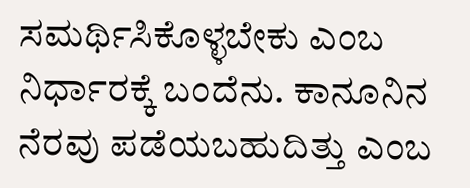ಸಮರ್ಥಿಸಿಕೊಳ್ಳಬೇಕು ಎಂಬ ನಿರ್ಧಾರಕ್ಕೆ ಬಂದೆನು. ಕಾನೂನಿನ ನೆರವು ಪಡೆಯಬಹುದಿತ್ತು ಎಂಬ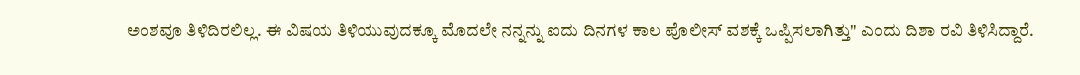ಅಂಶವೂ ತಿಳಿದಿರಲಿಲ್ಲ. ಈ ವಿಷಯ ತಿಳಿಯುವುದಕ್ಕೂ ಮೊದಲೇ ನನ್ನನ್ನು ಐದು ದಿನಗಳ ಕಾಲ ಪೊಲೀಸ್ ವಶಕ್ಕೆ ಒಪ್ಪಿಸಲಾಗಿತ್ತು" ಎಂದು ದಿಶಾ ರವಿ ತಿಳಿಸಿದ್ದಾರೆ.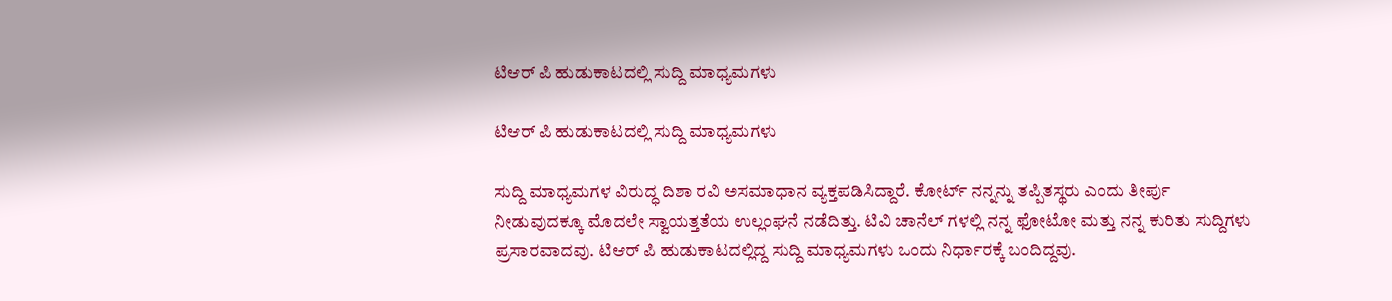ಟಿಆರ್ ಪಿ ಹುಡುಕಾಟದಲ್ಲಿ ಸುದ್ದಿ ಮಾಧ್ಯಮಗಳು

ಟಿಆರ್ ಪಿ ಹುಡುಕಾಟದಲ್ಲಿ ಸುದ್ದಿ ಮಾಧ್ಯಮಗಳು

ಸುದ್ದಿ ಮಾಧ್ಯಮಗಳ ವಿರುದ್ಧ ದಿಶಾ ರವಿ ಅಸಮಾಧಾನ ವ್ಯಕ್ತಪಡಿಸಿದ್ದಾರೆ. ಕೋರ್ಟ್ ನನ್ನನ್ನು ತಪ್ಪಿತಸ್ಥರು ಎಂದು ತೀರ್ಪು ನೀಡುವುದಕ್ಕೂ ಮೊದಲೇ ಸ್ವಾಯತ್ತತೆಯ ಉಲ್ಲಂಘನೆ ನಡೆದಿತ್ತು. ಟಿವಿ ಚಾನೆಲ್ ಗಳಲ್ಲಿ ನನ್ನ ಫೋಟೋ ಮತ್ತು ನನ್ನ ಕುರಿತು ಸುದ್ದಿಗಳು ಪ್ರಸಾರವಾದವು. ಟಿಆರ್ ಪಿ ಹುಡುಕಾಟದಲ್ಲಿದ್ದ ಸುದ್ದಿ ಮಾಧ್ಯಮಗಳು ಒಂದು ನಿರ್ಧಾರಕ್ಕೆ ಬಂದಿದ್ದವು.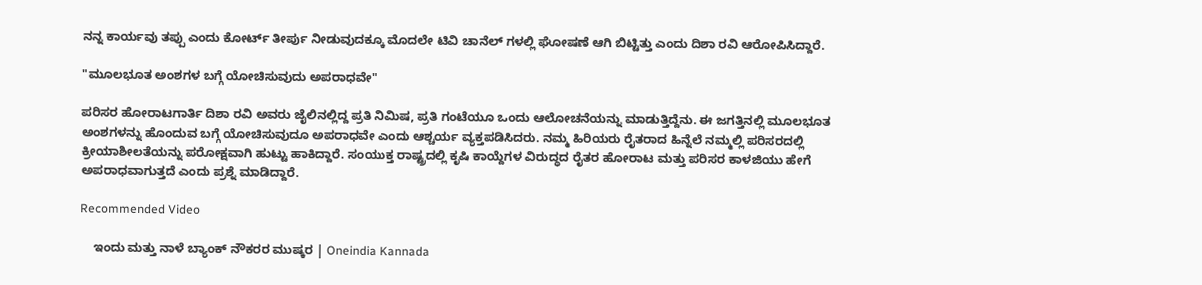ನನ್ನ ಕಾರ್ಯವು ತಪ್ಪು ಎಂದು ಕೋರ್ಟ್ ತೀರ್ಪು ನೀಡುವುದಕ್ಕೂ ಮೊದಲೇ ಟಿವಿ ಚಾನೆಲ್ ಗಳಲ್ಲಿ ಘೋಷಣೆ ಆಗಿ ಬಿಟ್ಟಿತ್ತು ಎಂದು ದಿಶಾ ರವಿ ಆರೋಪಿಸಿದ್ದಾರೆ.

"ಮೂಲಭೂತ ಅಂಶಗಳ ಬಗ್ಗೆ ಯೋಚಿಸುವುದು ಅಪರಾಧವೇ"

ಪರಿಸರ ಹೋರಾಟಗಾರ್ತಿ ದಿಶಾ ರವಿ ಅವರು ಜೈಲಿನಲ್ಲಿದ್ದ ಪ್ರತಿ ನಿಮಿಷ, ಪ್ರತಿ ಗಂಟೆಯೂ ಒಂದು ಆಲೋಚನೆಯನ್ನು ಮಾಡುತ್ತಿದ್ದೆನು. ಈ ಜಗತ್ತಿನಲ್ಲಿ ಮೂಲಭೂತ ಅಂಶಗಳನ್ನು ಹೊಂದುವ ಬಗ್ಗೆ ಯೋಚಿಸುವುದೂ ಅಪರಾಧವೇ ಎಂದು ಆಶ್ಚರ್ಯ ವ್ಯಕ್ತಪಡಿಸಿದರು. ನಮ್ಮ ಹಿರಿಯರು ರೈತರಾದ ಹಿನ್ನೆಲೆ ನಮ್ಮಲ್ಲಿ ಪರಿಸರದಲ್ಲಿ ಕ್ರೀಯಾಶೀಲತೆಯನ್ನು ಪರೋಕ್ಷವಾಗಿ ಹುಟ್ಟು ಹಾಕಿದ್ದಾರೆ. ಸಂಯುಕ್ತ ರಾಷ್ಟ್ರದಲ್ಲಿ ಕೃಷಿ ಕಾಯ್ದೆಗಳ ವಿರುದ್ಧದ ರೈತರ ಹೋರಾಟ ಮತ್ತು ಪರಿಸರ ಕಾಳಜಿಯು ಹೇಗೆ ಅಪರಾಧವಾಗುತ್ತದೆ ಎಂದು ಪ್ರಶ್ನೆ ಮಾಡಿದ್ದಾರೆ.

Recommended Video

    ಇಂದು ಮತ್ತು ನಾಳೆ ಬ್ಯಾಂಕ್ ನೌಕರರ ಮುಷ್ಕರ | Oneindia Kannada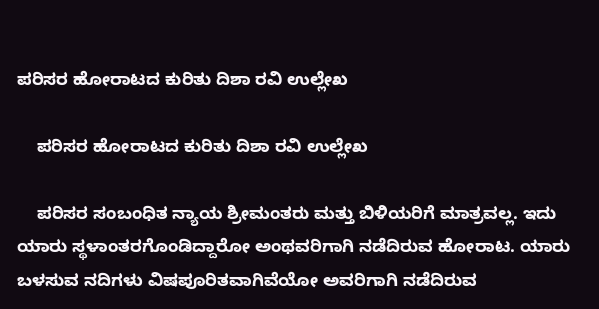ಪರಿಸರ ಹೋರಾಟದ ಕುರಿತು ದಿಶಾ ರವಿ ಉಲ್ಲೇಖ

    ಪರಿಸರ ಹೋರಾಟದ ಕುರಿತು ದಿಶಾ ರವಿ ಉಲ್ಲೇಖ

    ಪರಿಸರ ಸಂಬಂಧಿತ ನ್ಯಾಯ ಶ್ರೀಮಂತರು ಮತ್ತು ಬಿಳಿಯರಿಗೆ ಮಾತ್ರವಲ್ಲ. ಇದು ಯಾರು ಸ್ಥಳಾಂತರಗೊಂಡಿದ್ದಾರೋ ಅಂಥವರಿಗಾಗಿ ನಡೆದಿರುವ ಹೋರಾಟ. ಯಾರು ಬಳಸುವ ನದಿಗಳು ವಿಷಪೂರಿತವಾಗಿವೆಯೋ ಅವರಿಗಾಗಿ ನಡೆದಿರುವ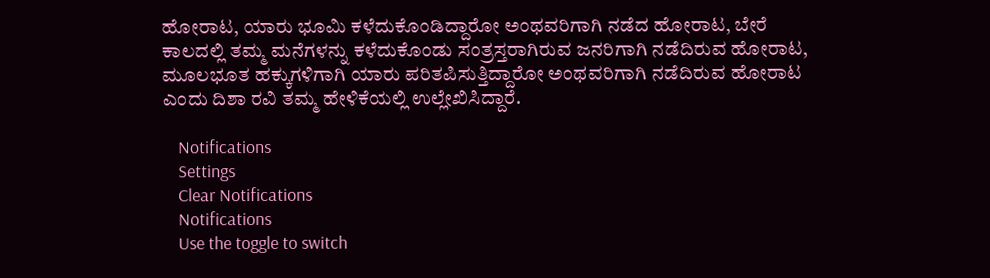ಹೋರಾಟ, ಯಾರು ಭೂಮಿ ಕಳೆದುಕೊಂಡಿದ್ದಾರೋ ಅಂಥವರಿಗಾಗಿ ನಡೆದ ಹೋರಾಟ, ಬೇರೆ ಕಾಲದಲ್ಲಿ ತಮ್ಮ ಮನೆಗಳನ್ನು ಕಳೆದುಕೊಂಡು ಸಂತ್ರಸ್ತರಾಗಿರುವ ಜನರಿಗಾಗಿ ನಡೆದಿರುವ ಹೋರಾಟ, ಮೂಲಭೂತ ಹಕ್ಕುಗಳಿಗಾಗಿ ಯಾರು ಪರಿತಪಿಸುತ್ತಿದ್ದಾರೋ ಅಂಥವರಿಗಾಗಿ ನಡೆದಿರುವ ಹೋರಾಟ ಎಂದು ದಿಶಾ ರವಿ ತಮ್ಮ ಹೇಳಿಕೆಯಲ್ಲಿ ಉಲ್ಲೇಖಿಸಿದ್ದಾರೆ.

    Notifications
    Settings
    Clear Notifications
    Notifications
    Use the toggle to switch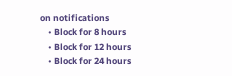on notifications
    • Block for 8 hours
    • Block for 12 hours
    • Block for 24 hours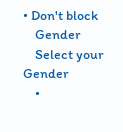• Don't block
    Gender
    Select your Gender
    •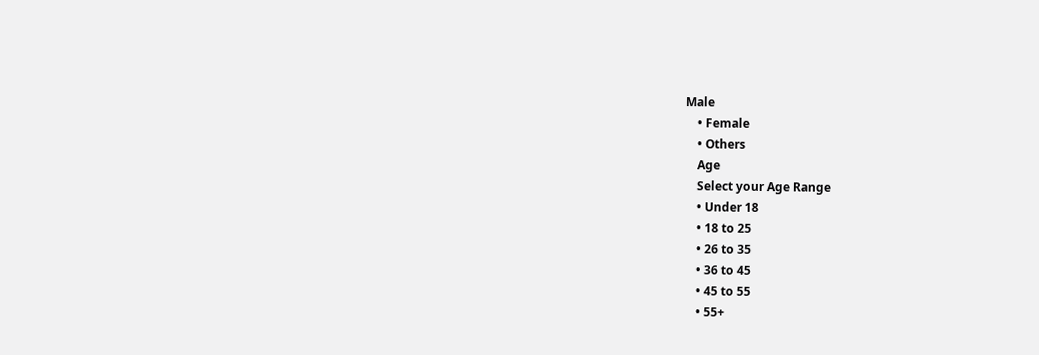Male
    • Female
    • Others
    Age
    Select your Age Range
    • Under 18
    • 18 to 25
    • 26 to 35
    • 36 to 45
    • 45 to 55
    • 55+